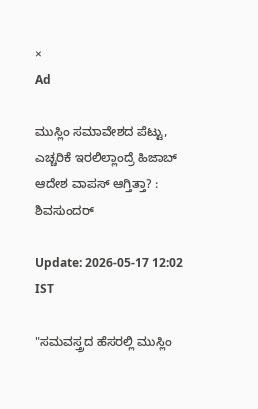×
Ad

ಮುಸ್ಲಿಂ ಸಮಾವೇಶದ ಪೆಟ್ಟು, ಎಚ್ಚರಿಕೆ ಇರಲಿಲ್ಲಾಂದ್ರೆ ಹಿಜಾಬ್ ಆದೇಶ ವಾಪಸ್ ಆಗ್ತಿತ್ತಾ? : ಶಿವಸುಂದರ್

Update: 2026-05-17 12:02 IST

"ಸಮವಸ್ತ್ರದ ಹೆಸರಲ್ಲಿ ಮುಸ್ಲಿಂ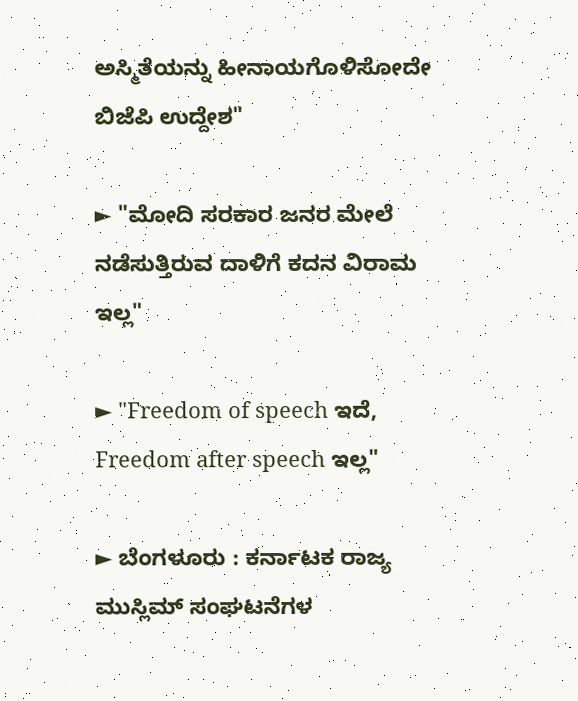ಅಸ್ಮಿತೆಯನ್ನು ಹೀನಾಯಗೊಳಿಸೋದೇ ಬಿಜೆಪಿ ಉದ್ದೇಶ"

► "ಮೋದಿ ಸರಕಾರ ಜನರ ಮೇಲೆ ನಡೆಸುತ್ತಿರುವ ದಾಳಿಗೆ ಕದನ ವಿರಾಮ ಇಲ್ಲ"

► "Freedom of speech ಇದೆ, Freedom after speech ಇಲ್ಲ"

► ಬೆಂಗಳೂರು : ಕರ್ನಾಟಕ ರಾಜ್ಯ ಮುಸ್ಲಿಮ್ ಸಂಘಟನೆಗಳ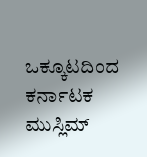ಒಕ್ಕೂಟದಿಂದ ಕರ್ನಾಟಕ ಮುಸ್ಲಿಮ್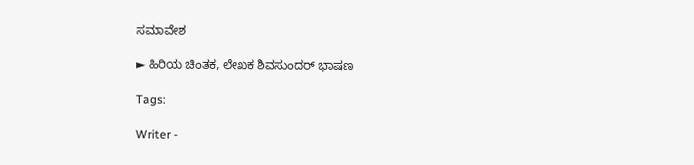ಸಮಾವೇಶ

► ಹಿರಿಯ ಚಿಂತಕ, ಲೇಖಕ ಶಿವಸುಂದರ್ ಭಾಷಣ

Tags:

Writer -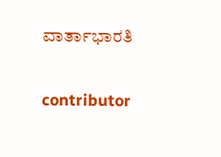ವಾರ್ತಾಭಾರತಿ

contributor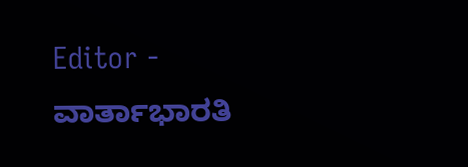Editor - ವಾರ್ತಾಭಾರತಿ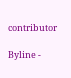contributor

Byline -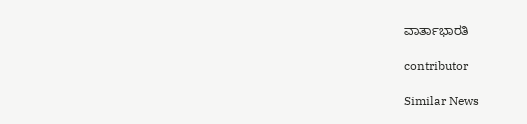ವಾರ್ತಾಭಾರತಿ

contributor

Similar News